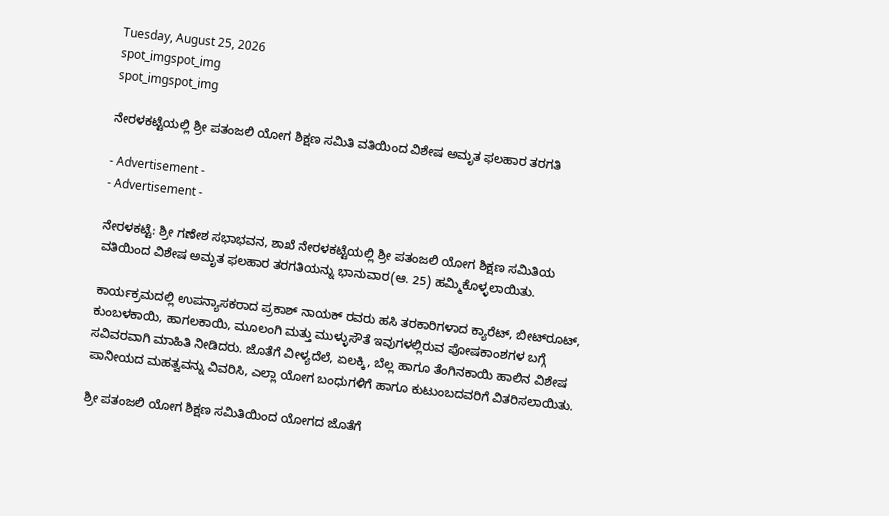Tuesday, August 25, 2026
spot_imgspot_img
spot_imgspot_img

ನೇರಳಕಟ್ಟೆಯಲ್ಲಿ ಶ್ರೀ ಪತಂಜಲಿ ಯೋಗ ಶಿಕ್ಷಣ ಸಮಿತಿ ವತಿಯಿಂದ ವಿಶೇಷ ಅಮೃತ ಫಲಹಾರ ತರಗತಿ

- Advertisement -
- Advertisement -

ನೇರಳಕಟ್ಟೆ: ಶ್ರೀ ಗಣೇಶ ಸಭಾಭವನ, ಶಾಖೆ ನೇರಳಕಟ್ಟೆಯಲ್ಲಿ ಶ್ರೀ ಪತಂಜಲಿ ಯೋಗ ಶಿಕ್ಷಣ ಸಮಿತಿಯ ವತಿಯಿಂದ ವಿಶೇಷ ಅಮೃತ ಫಲಹಾರ ತರಗತಿಯನ್ನು ಭಾನುವಾರ(ಆ. 25) ಹಮ್ಮಿಕೊಳ್ಳಲಾಯಿತು.

ಕಾರ್ಯಕ್ರಮದಲ್ಲಿ ಉಪನ್ಯಾಸಕರಾದ ಪ್ರಕಾಶ್ ನಾಯಕ್ ರವರು ಹಸಿ ತರಕಾರಿಗಳಾದ ಕ್ಯಾರೆಟ್, ಬೀಟ್‌ರೂಟ್, ಕುಂಬಳಕಾಯಿ, ಹಾಗಲಕಾಯಿ, ಮೂಲಂಗಿ ಮತ್ತು ಮುಳ್ಳುಸೌತೆ ಇವುಗಳಲ್ಲಿರುವ ಪೋಷಕಾಂಶಗಳ ಬಗ್ಗೆ ಸವಿವರವಾಗಿ ಮಾಹಿತಿ ನೀಡಿದರು. ಜೊತೆಗೆ ವೀಳ್ಯದೆಲೆ, ಏಲಕ್ಕಿ, ಬೆಲ್ಲ ಹಾಗೂ ತೆಂಗಿನಕಾಯಿ ಹಾಲಿನ ವಿಶೇಷ ಪಾನೀಯದ ಮಹತ್ವವನ್ನು ವಿವರಿಸಿ, ಎಲ್ಲಾ ಯೋಗ ಬಂಧುಗಳಿಗೆ ಹಾಗೂ ಕುಟುಂಬದವರಿಗೆ ವಿತರಿಸಲಾಯಿತು.

ಶ್ರೀ ಪತಂಜಲಿ ಯೋಗ ಶಿಕ್ಷಣ ಸಮಿತಿಯಿಂದ ಯೋಗದ ಜೊತೆಗೆ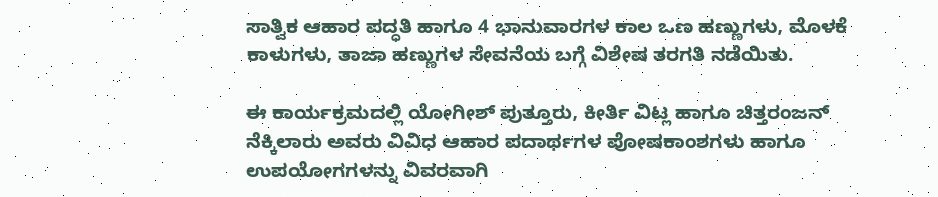ಸಾತ್ವಿಕ ಆಹಾರ ಪದ್ಧತಿ ಹಾಗೂ 4 ಭಾನುವಾರಗಳ ಕಾಲ ಒಣ ಹಣ್ಣುಗಳು, ಮೊಳಕೆ ಕಾಳುಗಳು, ತಾಜಾ ಹಣ್ಣುಗಳ ಸೇವನೆಯ ಬಗ್ಗೆ ವಿಶೇಷ ತರಗತಿ ನಡೆಯಿತು.

ಈ ಕಾರ್ಯಕ್ರಮದಲ್ಲಿ ಯೋಗೀಶ್ ಪುತ್ತೂರು, ಕೀರ್ತಿ ವಿಟ್ಲ ಹಾಗೂ ಚಿತ್ತರಂಜನ್ ನೆಕ್ಕಿಲಾರು ಅವರು ವಿವಿಧ ಆಹಾರ ಪದಾರ್ಥಗಳ ಪೋಷಕಾಂಶಗಳು ಹಾಗೂ ಉಪಯೋಗಗಳನ್ನು ವಿವರವಾಗಿ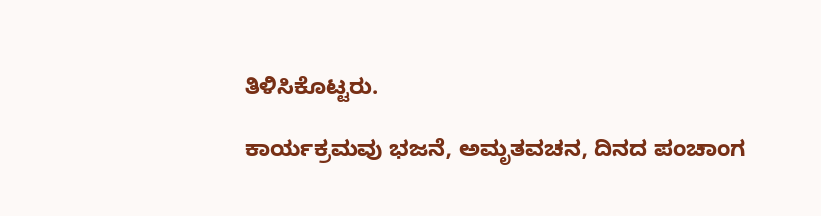ತಿಳಿಸಿಕೊಟ್ಟರು.

ಕಾರ್ಯಕ್ರಮವು ಭಜನೆ, ಅಮೃತವಚನ, ದಿನದ ಪಂಚಾಂಗ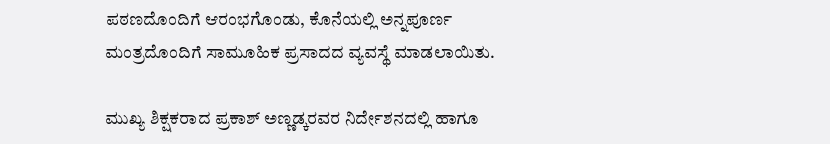ಪಠಣದೊಂದಿಗೆ ಆರಂಭಗೊಂಡು, ಕೊನೆಯಲ್ಲಿ ಅನ್ನಪೂರ್ಣ ಮಂತ್ರದೊಂದಿಗೆ ಸಾಮೂಹಿಕ ಪ್ರಸಾದದ ವ್ಯವಸ್ಥೆ ಮಾಡಲಾಯಿತು.

ಮುಖ್ಯ ಶಿಕ್ಷಕರಾದ ಪ್ರಕಾಶ್ ಅಣ್ಣಡ್ಕರವರ ನಿರ್ದೇಶನದಲ್ಲಿ ಹಾಗೂ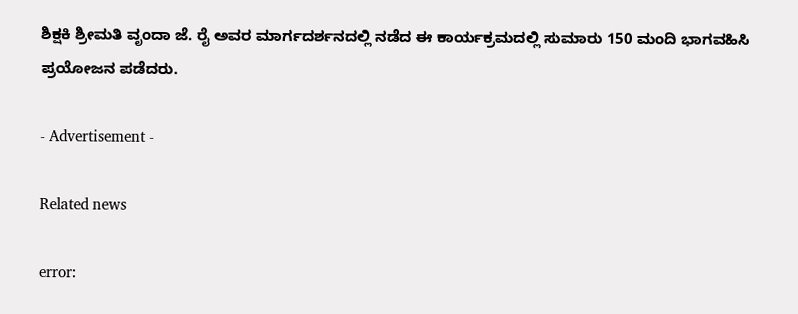ಶಿಕ್ಷಕಿ ಶ್ರೀಮತಿ ವೃಂದಾ ಜೆ. ರೈ ಅವರ ಮಾರ್ಗದರ್ಶನದಲ್ಲಿ ನಡೆದ ಈ ಕಾರ್ಯಕ್ರಮದಲ್ಲಿ ಸುಮಾರು 150 ಮಂದಿ ಭಾಗವಹಿಸಿ ಪ್ರಯೋಜನ ಪಡೆದರು.

- Advertisement -

Related news

error: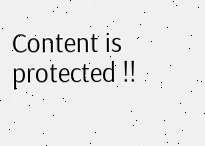Content is protected !!